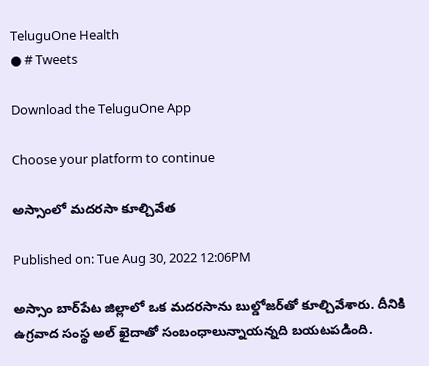TeluguOne Health
● # Tweets

Download the TeluguOne App

Choose your platform to continue

అస్సాంలో మ‌ద‌ర‌సా కూల్చివేత‌

Published on: Tue Aug 30, 2022 12:06PM

అస్సాం బార్‌పేట జిల్లాలో ఒక మ‌ద‌ర‌సాను బుల్డోజ‌ర్‌తో కూల్చివేశారు. దీనికి ఉగ్ర‌వాద సంస్థ అల్‌ ఖైదాతో సంబంధాలున్నాయ‌న్న‌ది బ‌య‌ట‌ప‌డింది.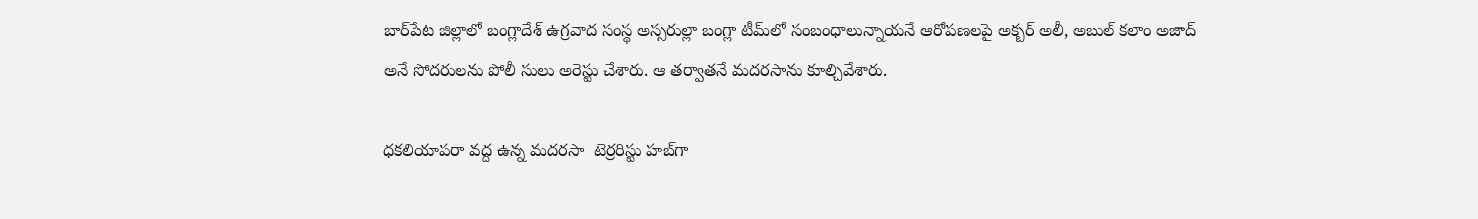బార్‌పేట జిల్లాలో బంగ్లాదేశ్ ఉగ్ర‌వాద సంస్థ అస్స‌రుల్లా బంగ్లా టీమ్‌లో సంబంధాలున్నాయ‌నే ఆరోప‌ణ‌ల‌పై అక్బ‌ర్ అలీ, అబుల్ క‌లాం అజాద్ అనే సోద‌రుల‌ను పోలీ సులు అరెస్టు చేశారు. ఆ త‌ర్వాత‌నే మ‌ద‌ర‌సాను కూల్చివేశారు.

ధకలియాపరా వద్ద ఉన్న మదరసా  టెర్రరిస్టు హబ్‌గా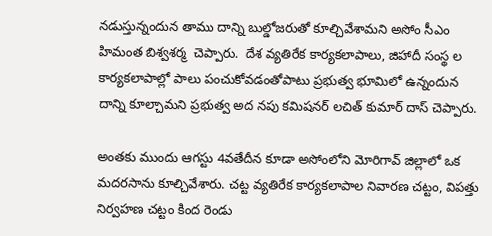నడుస్తున్నందున తాము దాన్ని బుల్డోజరుతో కూల్చివేశామని అసోం సీఎం హిమంత బిశ్వశర్మ  చెప్పారు.  దేశ వ్యతిరేక కార్యకలాపాలు, జిహాదీ సంస్థ ల కార్యకలాపాల్లో పాలు పంచుకోవడంతోపాటు ప్రభుత్వ భూమిలో ఉన్నందున దాన్ని కూల్చామని ప్రభుత్వ అద నపు కమిషనర్ లచిత్ కుమార్ దాస్ చెప్పారు.

అంతకు ముందు ఆగస్టు 4వతేదీన కూడా అసోంలోని మోరిగావ్ జిల్లాలో ఒక మదరసాను కూల్చివేశారు. చట్ట వ్యతిరేక కార్యకలాపాల నివారణ చట్టం, విపత్తు నిర్వహణ చట్టం కింద రెండు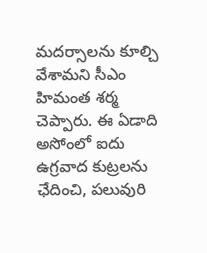మదర్సాలను కూల్చి వేశామని సీఎం హిమంత శర్మ చెప్పారు. ఈ ఏడాది అసోంలో ఐదు ఉగ్రవాద కుట్రలను ఛేదించి, పలువురి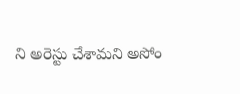ని అరెస్టు చేశామని అసోం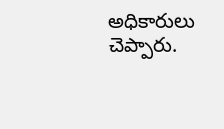అధికారులు చెప్పారు.